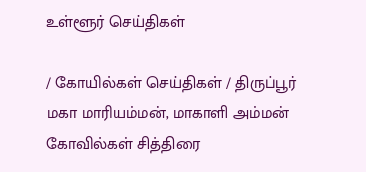உள்ளூர் செய்திகள்

/ கோயில்கள் செய்திகள் / திருப்பூர் மகா மாரியம்மன், மாகாளி அம்மன் கோவில்கள் சித்திரை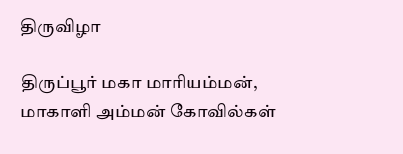திருவிழா

திருப்பூர் மகா மாரியம்மன், மாகாளி அம்மன் கோவில்கள்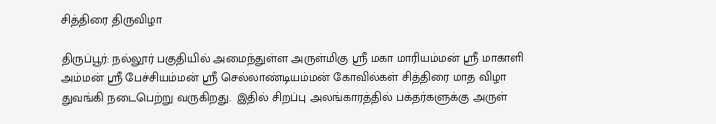சித்திரை திருவிழா

திருப்பூர்: நல்லூர் பகுதியில் அமைந்துள்ள அருள்மிகு ஸ்ரீ மகா மாரியம்மன் ஸ்ரீ மாகாளி அம்மன் ஸ்ரீ பேச்சியம்மன் ஸ்ரீ செல்லாண்டியம்மன் கோவில்கள் சித்திரை மாத விழா துவங்கி நடைபெற்று வருகிறது.  இதில் சிறப்பு அலங்காரத்தில் பக்தர்களுக்கு அருள்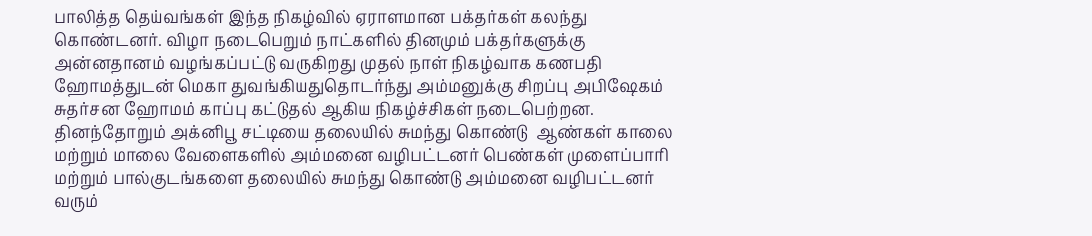பாலித்த தெய்வங்கள் இந்த நிகழ்வில் ஏராளமான பக்தர்கள் கலந்து கொண்டனர். விழா நடைபெறும் நாட்களில் தினமும் பக்தர்களுக்கு அன்னதானம் வழங்கப்பட்டு வருகிறது முதல் நாள் நிகழ்வாக கணபதி ஹோமத்துடன் மெகா துவங்கியதுதொடர்ந்து அம்மனுக்கு சிறப்பு அபிஷேகம் சுதர்சன ஹோமம் காப்பு கட்டுதல் ஆகிய நிகழ்ச்சிகள் நடைபெற்றன. தினந்தோறும் அக்னிபூ சட்டியை தலையில் சுமந்து கொண்டு  ஆண்கள் காலை மற்றும் மாலை வேளைகளில் அம்மனை வழிபட்டனர் பெண்கள் முளைப்பாரி மற்றும் பால்குடங்களை தலையில் சுமந்து கொண்டு அம்மனை வழிபட்டனர் வரும்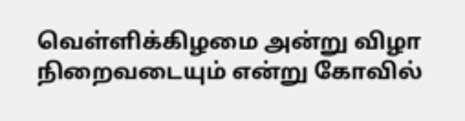வெள்ளிக்கிழமை அன்று விழா நிறைவடையும் என்று கோவில்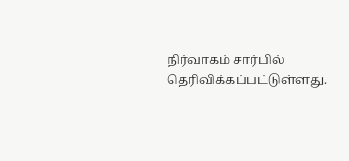நிர்வாகம் சார்பில் தெரிவிக்கப்பட்டுள்ளது.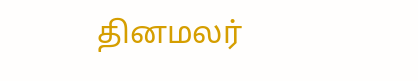தினமலர்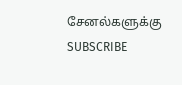சேனல்களுக்கு SUBSCRIBE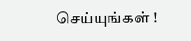செய்யுங்கள் !